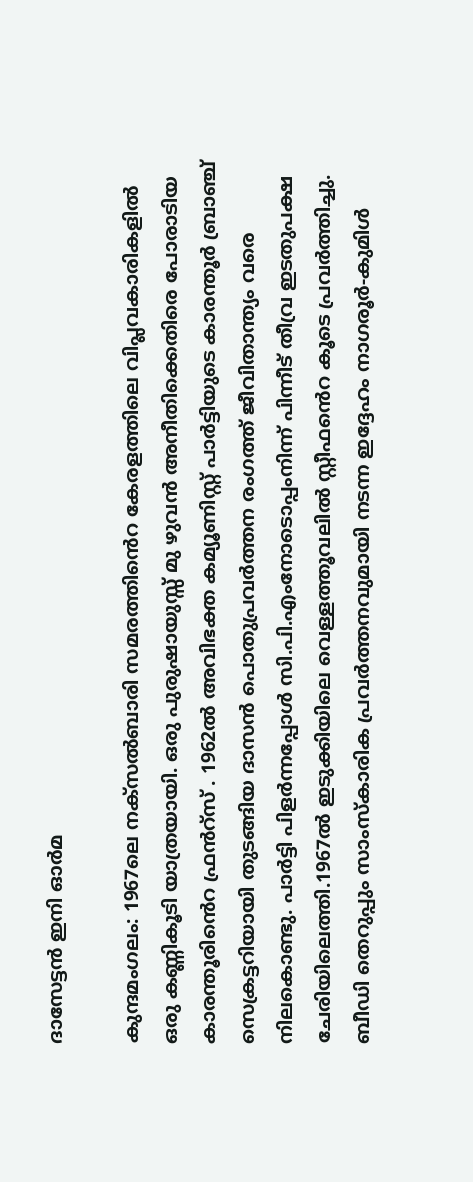ദാസേട്ടൻ ഇനി ഓർമ

കുന്ദമംഗലം: 1967ലെ നക്സൽബാരി സമരത്തിൻെറ കേരളത്തിലെ വിപ്ലവകാരികളിൽ ഒരു കണ്ണികൂടി യാത്രയായി. ഒരു പുരുഷായുസ്സ് മു ഴുവൻ അനീതിക്കെതിരെ പോരാടിയ കാരന്തൂരിൻെറ ഫ്രൻറ്സ് . 1962ൽ അവിഭക്ത കമ്യൂണിസ്റ്റ് പാർട്ടിയുടെ കാരന്തൂർ ബ്രാഞ്ച് സെക്രട്ടറിയായി തുടങ്ങിയ ദാസൻ പൊതുപ്രവർത്തന രംഗത്ത് ജീവിതാന്ത്യം വരെ നിലകൊണ്ടു. പാർട്ടി പിളർന്നപ്പോൾ സി.പി.എംനോടൊപ്പംനിന്ന് പിന്നീട് തീവ്ര ഇടതുപക്ഷ ചേരിയിലെത്തി.1967ൽ ഇടുക്കിയിലെ വെള്ളത്തൂവലിൽ സ്റ്റീഫൻെറ കൂടെ പ്രവർത്തിച്ചു. ബീഡി തെറുപ്പും സാംസ്കാരിക പ്രവർത്തനവുമായി നടന്ന ഇദ്ദേഹം നാഗരൂർ-കുമിൾ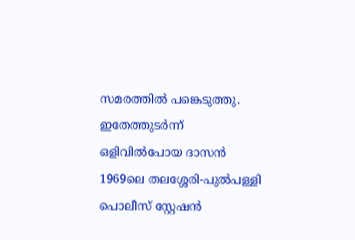സമരത്തിൽ പങ്കെടുത്തു. ഇതേത്തുടർന്ന് ഒളിവിൽപോയ ദാസൻ 1969ലെ തലശ്ശേരി-പുൽപള്ളി പൊലീസ് സ്റ്റേഷൻ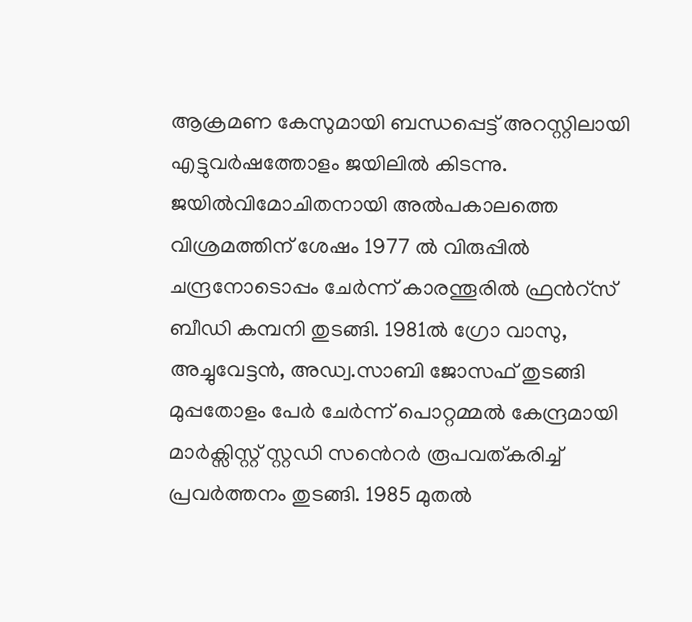ആക്രമണ കേസുമായി ബന്ധപ്പെട്ട് അറസ്റ്റിലായി എട്ടുവർഷത്തോളം ജയിലിൽ കിടന്നു. ജയിൽവിമോചിതനായി അൽപകാലത്തെ വിശ്രമത്തിന് ശേഷം 1977 ൽ വിരുപ്പിൽ ചന്ദ്രനോടൊപ്പം ചേർന്ന് കാരന്തൂരിൽ ഫ്രൻറ്സ് ബീഡി കമ്പനി തുടങ്ങി. 1981ൽ ഗ്രോ വാസു, അച്ചുവേട്ടൻ, അഡ്വ.സാബി ജോസഫ് തുടങ്ങി മുപ്പതോളം പേർ ചേർന്ന് പൊറ്റമ്മൽ കേന്ദ്രമായി മാർക്സിസ്റ്റ് സ്റ്റഡി സൻെറർ രൂപവത്കരിച്ച് പ്രവർത്തനം തുടങ്ങി. 1985 മുതൽ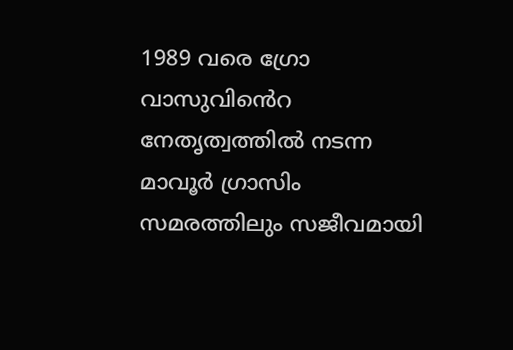1989 വരെ ഗ്രോ വാസുവിൻെറ നേതൃത്വത്തിൽ നടന്ന മാവൂർ ഗ്രാസിം സമരത്തിലും സജീവമായി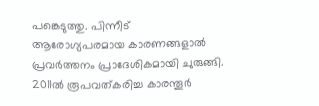പങ്കെടുത്തു. പിന്നീട് ആരോഗ്യപരമായ കാരണങ്ങളാൽ പ്രവർത്തനം പ്രാദേശികമായി ചുരുങ്ങി. 2011ൽ രൂപവത്കരിച്ച കാരന്തൂർ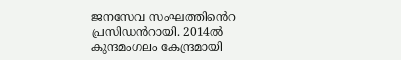ജനസേവ സംഘത്തിൻെറ പ്രസിഡൻറായി. 2014ൽ കുന്ദമംഗലം കേന്ദ്രമായി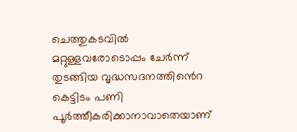ചെത്തുകടവിൽ മറ്റുള്ളവരോടൊപ്പം ചേർന്ന് തുടങ്ങിയ വൃദ്ധസദനത്തിൻെറ കെട്ടിടം പണി പൂർത്തീകരിക്കാനാവാതെയാണ്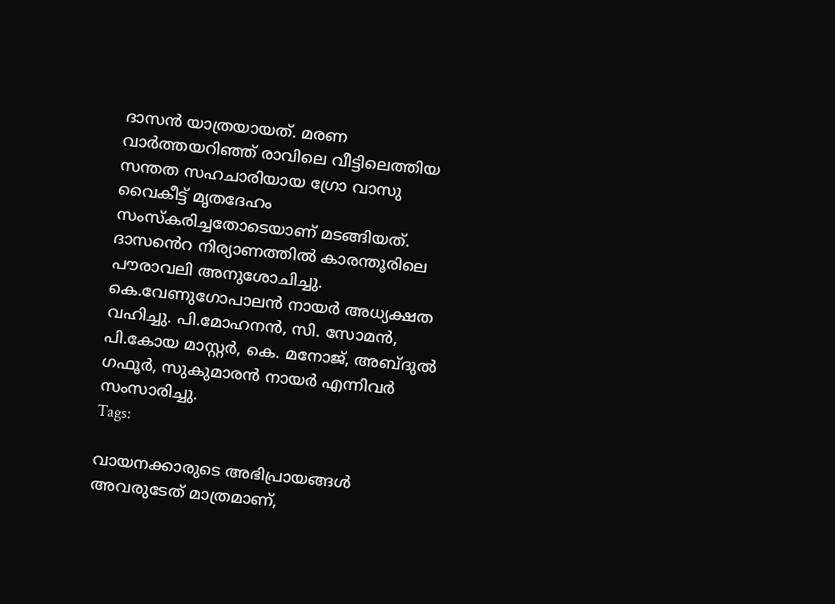ദാസൻ യാത്രയായത്. മരണ വാർത്തയറിഞ്ഞ് രാവിലെ വീട്ടിലെത്തിയ സന്തത സഹചാരിയായ ഗ്രോ വാസു വൈകീട്ട് മൃതദേഹം സംസ്കരിച്ചതോടെയാണ് മടങ്ങിയത്. ദാസൻെറ നിര്യാണത്തിൽ കാരന്തൂരിലെ പൗരാവലി അനുശോചിച്ചു. കെ.വേണുഗോപാലൻ നായർ അധ്യക്ഷത വഹിച്ചു. പി.മോഹനൻ, സി. സോമൻ, പി.കോയ മാസ്റ്റർ, കെ. മനോജ്, അബ്ദുൽ ഗഫൂർ, സുകുമാരൻ നായർ എന്നിവർ സംസാരിച്ചു.
Tags:

വായനക്കാരുടെ അഭിപ്രായങ്ങള്‍ അവരുടേത് മാത്രമാണ്,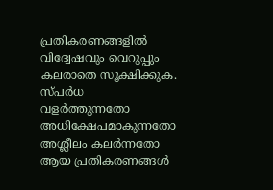പ്രതികരണങ്ങളിൽ വിദ്വേഷവും വെറുപ്പും കലരാതെ സൂക്ഷിക്കുക. സ്പർധ വളർത്തുന്നതോ അധിക്ഷേപമാകുന്നതോ അശ്ലീലം കലർന്നതോ ആയ പ്രതികരണങ്ങൾ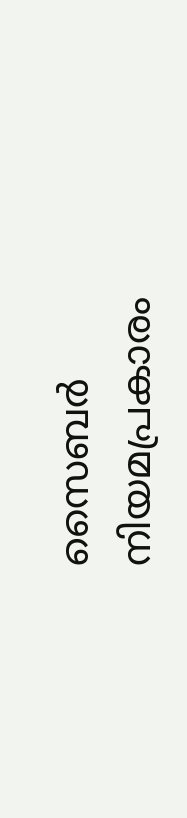സൈബർ നിയമപ്രകാരം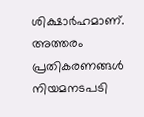ശിക്ഷാർഹമാണ്. അത്തരം പ്രതികരണങ്ങൾ നിയമനടപടി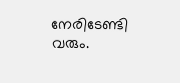നേരിടേണ്ടി വരും.